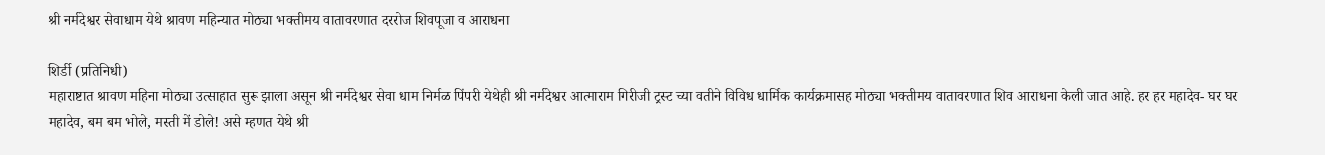श्री नर्मदेश्वर सेवाधाम येथे श्रावण महिन्यात मोठ्या भक्तीमय वातावरणात दररोज शिवपूजा व आराधना

शिर्डी (प्रतिनिधी)
महाराष्टात श्रावण महिना मोठ्या उत्साहात सुरू झाला असून श्री नर्मदेश्वर सेवा धाम निर्मळ पिंपरी येथेही श्री नर्मदेश्वर आत्माराम गिरीजी ट्रस्ट च्या वतीने विविध धार्मिक कार्यक्रमासह मोठ्या भक्तीमय वातावरणात शिव आराधना केली जात आहे. हर हर महादेव- घर घर महादेव, बम बम भोले, मस्ती में डोले! असे म्हणत येथे श्री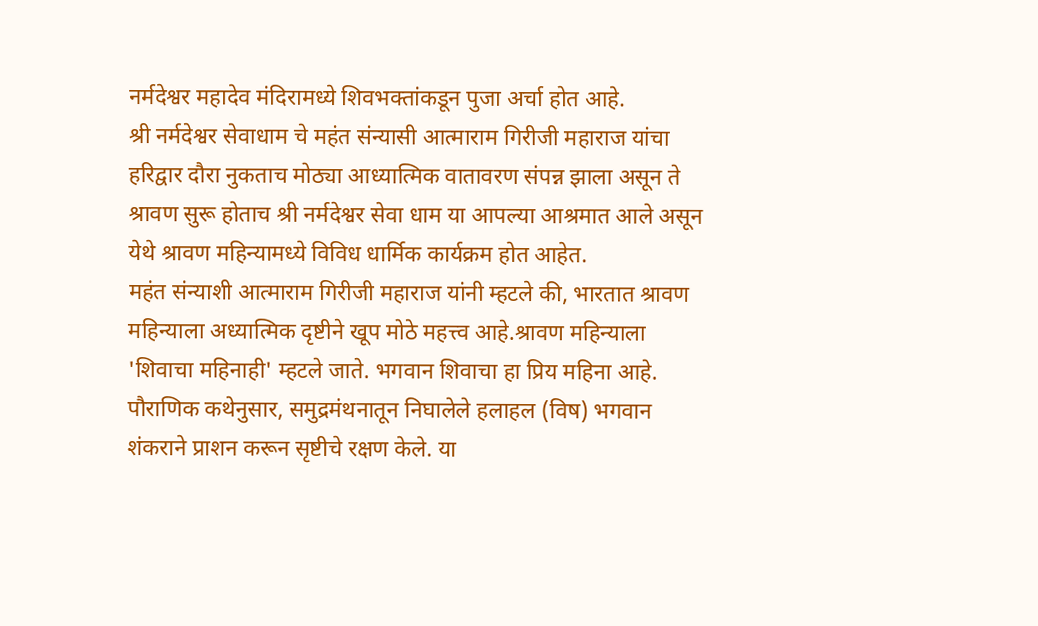नर्मदेश्वर महादेव मंदिरामध्ये शिवभक्तांकडून पुजा अर्चा होत आहे.
श्री नर्मदेश्वर सेवाधाम चे महंत संन्यासी आत्माराम गिरीजी महाराज यांचा हरिद्वार दौरा नुकताच मोठ्या आध्यात्मिक वातावरण संपन्न झाला असून ते श्रावण सुरू होताच श्री नर्मदेश्वर सेवा धाम या आपल्या आश्रमात आले असून येथे श्रावण महिन्यामध्ये विविध धार्मिक कार्यक्रम होत आहेत.
महंत संन्याशी आत्माराम गिरीजी महाराज यांनी म्हटले की, भारतात श्रावण महिन्याला अध्यात्मिक दृष्टीने खूप मोठे महत्त्व आहे.श्रावण महिन्याला 'शिवाचा महिनाही' म्हटले जाते. भगवान शिवाचा हा प्रिय महिना आहे. पौराणिक कथेनुसार, समुद्रमंथनातून निघालेले हलाहल (विष) भगवान शंकराने प्राशन करून सृष्टीचे रक्षण केले. या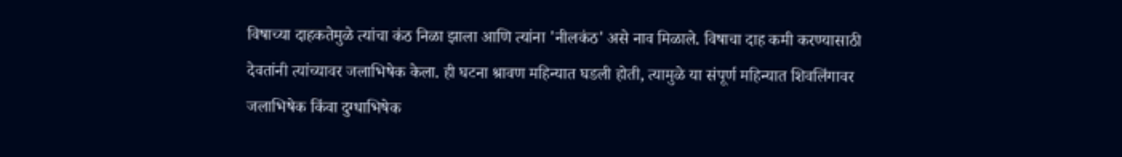विषाच्या दाहकतेमुळे त्यांचा कंठ निळा झाला आणि त्यांना 'नीलकंठ' असे नाव मिळाले. विषाचा दाह कमी करण्यासाठी देवतांनी त्यांच्यावर जलाभिषेक केला. ही घटना श्रावण महिन्यात घडली होती, त्यामुळे या संपूर्ण महिन्यात शिवलिंगावर जलाभिषेक किंवा दुग्धाभिषेक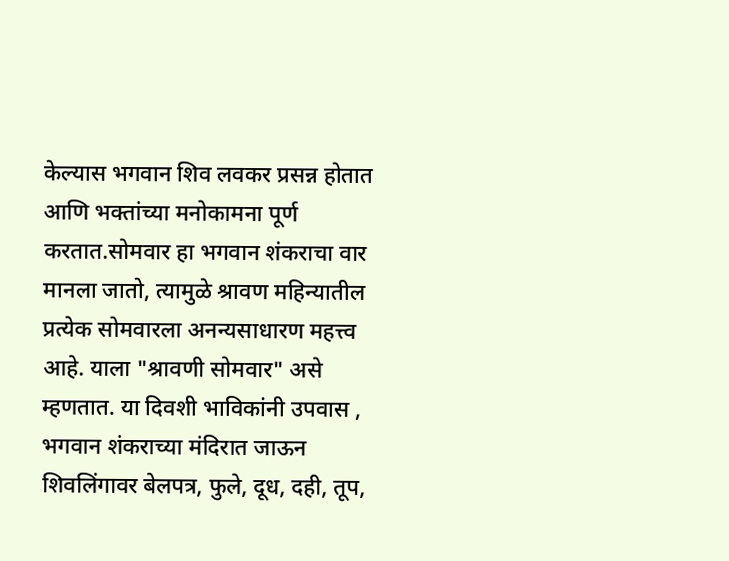केल्यास भगवान शिव लवकर प्रसन्न होतात आणि भक्तांच्या मनोकामना पूर्ण करतात.सोमवार हा भगवान शंकराचा वार मानला जातो, त्यामुळे श्रावण महिन्यातील प्रत्येक सोमवारला अनन्यसाधारण महत्त्व आहे. याला "श्रावणी सोमवार" असे म्हणतात. या दिवशी भाविकांनी उपवास , भगवान शंकराच्या मंदिरात जाऊन शिवलिंगावर बेलपत्र, फुले, दूध, दही, तूप,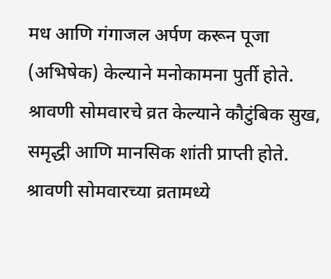मध आणि गंगाजल अर्पण करून पूजा (अभिषेक) केल्याने मनोकामना पुर्ती होते.
श्रावणी सोमवारचे व्रत केल्याने कौटुंबिक सुख, समृद्धी आणि मानसिक शांती प्राप्ती होते. श्रावणी सोमवारच्या व्रतामध्ये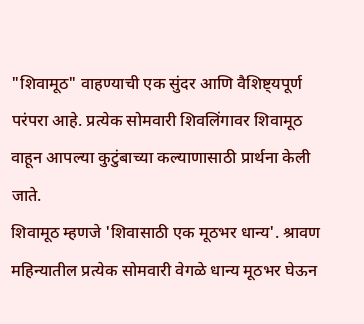"शिवामूठ" वाहण्याची एक सुंदर आणि वैशिष्ट्यपूर्ण परंपरा आहे. प्रत्येक सोमवारी शिवलिंगावर शिवामूठ वाहून आपल्या कुटुंबाच्या कल्याणासाठी प्रार्थना केली जाते.
शिवामूठ म्हणजे 'शिवासाठी एक मूठभर धान्य'. श्रावण महिन्यातील प्रत्येक सोमवारी वेगळे धान्य मूठभर घेऊन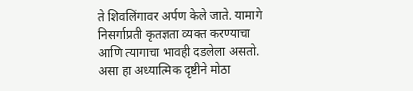ते शिवलिंगावर अर्पण केले जाते. यामागे निसर्गाप्रती कृतज्ञता व्यक्त करण्याचा आणि त्यागाचा भावही दडलेला असतो. असा हा अध्यात्मिक दृष्टीने मोठा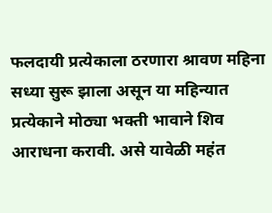फलदायी प्रत्येकाला ठरणारा श्रावण महिना सध्या सुरू झाला असून या महिन्यात प्रत्येकाने मोठ्या भक्ती भावाने शिव आराधना करावी. असे यावेळी महंत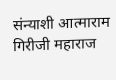संन्याशी आत्माराम गिरीजी महाराज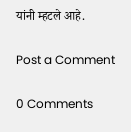यांनी म्हटले आहे.

Post a Comment

0 Comments